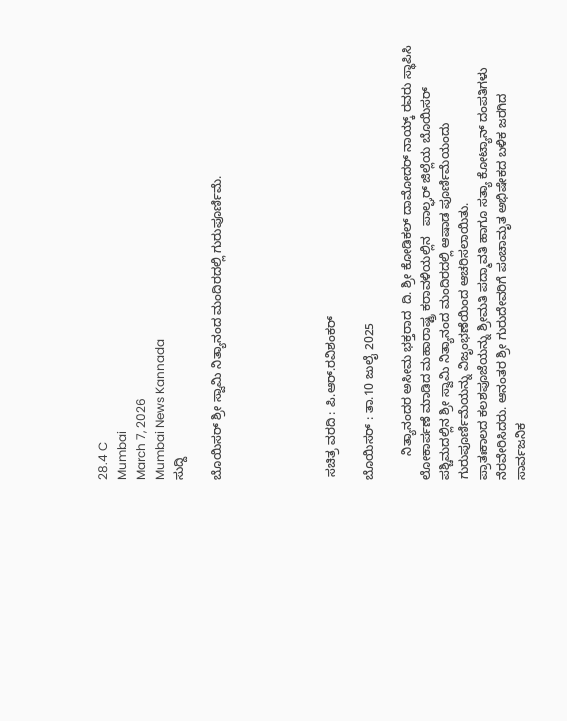28.4 C
Mumbai
March 7, 2026
Mumbai News Kannada
ಸುದ್ದಿ

ಬೊಯಿಸರ್ ಶ್ರೀ ಸ್ವಾಮಿ ನಿತ್ಯಾನಂದ ಮಂದಿರದಲ್ಲಿ ಗುರುಪೂರ್ಣಿಮೆ.





 ಸಚಿತ್ರ ವರದಿ : ಪಿ.ಆರ್.ರವಿಶಂಕರ್

ಬೊಯಿಸರ್ : ತಾ.10 ಜುಲೈ 2025

       ನಿತ್ಯಾನಂದರ ಅಸೀಮ ಭಕ್ತರಾದ  ದಿ. ಶ್ರೀ ಕೋಡಿಕಲ್ ದಾಮೋದರ್ ನಾಯ್ಕ್ ರವರು ಸ್ಥಾಪಿಸಿ ಲೋಕಾರ್ಪಣೆ ಮಾಡಿದ ಮಹಾರಾಷ್ಟ್ರ ಕರಾವಳಿಯಲ್ಲಿನ   ಪಾಲ್ಘರ್ ಜಿಲ್ಲೆಯ ಬೊಯಿಸರ್ ಪಶ್ಚಿಮದಲ್ಲಿನ ಶ್ರೀ ಸ್ವಾಮಿ ನಿತ್ಯಾನಂದ ಮಂದಿರದಲ್ಲಿ ಆಷಾಡ ಪೂರ್ಣಿಮೆಯಂದು ಗುರುಪೂರ್ಣಿಮೆಯನ್ನು ವಿಜೃಂಭಣೆಯಿಂದ ಆಚರಿಸಲಾಯಿತು.
ಪ್ರಾತಃಕಾಲದ ಕಲಶಪೂಜೆಯನ್ನು ಶ್ರೀಮತಿ ಪದ್ಮಾವತಿ ಹಾಗೂ ಸತ್ಯಾ ಕೋಟ್ಯಾನ್ ದಂಪತಿಗಳು ನೆರವೇರಿಸಿದರು. ಆನಂತರ ಶ್ರೀ ಗುರುದೇವರಿಗೆ ಪಂಚಾಮೃತ ಅಭಿಷೇಕದ ಬಳಿಕ ಜರಗಿದ  ಸಾರ್ವಜನಿಕ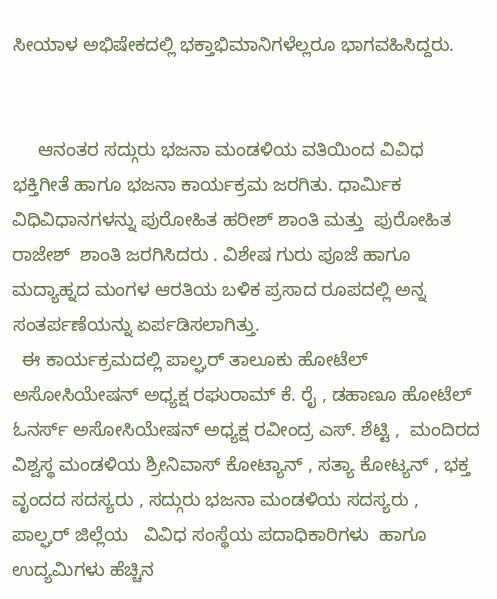ಸೀಯಾಳ ಅಭಿಷೇಕದಲ್ಲಿ ಭಕ್ತಾಭಿಮಾನಿಗಳೆಲ್ಲರೂ ಭಾಗವಹಿಸಿದ್ದರು.


     ಆನಂತರ ಸದ್ಗುರು ಭಜನಾ ಮಂಡಳಿಯ ವತಿಯಿಂದ ವಿವಿಧ ಭಕ್ತಿಗೀತೆ ಹಾಗೂ ಭಜನಾ ಕಾರ್ಯಕ್ರಮ ಜರಗಿತು. ಧಾರ್ಮಿಕ ವಿಧಿವಿಧಾನಗಳನ್ನು ಪುರೋಹಿತ ಹರೀಶ್ ಶಾಂತಿ ಮತ್ತು  ಪುರೋಹಿತ ರಾಜೇಶ್  ಶಾಂತಿ ಜರಗಿಸಿದರು . ವಿಶೇಷ ಗುರು ಪೂಜೆ ಹಾಗೂ ಮದ್ಯಾಹ್ನದ ಮಂಗಳ ಆರತಿಯ ಬಳಿಕ ಪ್ರಸಾದ ರೂಪದಲ್ಲಿ ಅನ್ನ ಸಂತರ್ಪಣೆಯನ್ನು ಏರ್ಪಡಿಸಲಾಗಿತ್ತು.
  ಈ ಕಾರ್ಯಕ್ರಮದಲ್ಲಿ ಪಾಲ್ಘರ್ ತಾಲೂಕು ಹೋಟೆಲ್ ಅಸೋಸಿಯೇಷನ್ ಅಧ್ಯಕ್ಷ ರಘುರಾಮ್ ಕೆ. ರೈ , ಡಹಾಣೂ ಹೋಟೆಲ್ ಓನರ್ಸ್ ಅಸೋಸಿಯೇಷನ್ ಅಧ್ಯಕ್ಷ ರವೀಂದ್ರ ಎಸ್. ಶೆಟ್ಟಿ ,  ಮಂದಿರದ ವಿಶ್ವಸ್ಥ ಮಂಡಳಿಯ ಶ್ರೀನಿವಾಸ್ ಕೋಟ್ಯಾನ್ , ಸತ್ಯಾ ಕೋಟ್ಯನ್ , ಭಕ್ತ ವೃಂದದ ಸದಸ್ಯರು , ಸದ್ಗುರು ಭಜನಾ ಮಂಡಳಿಯ ಸದಸ್ಯರು , ಪಾಲ್ಘರ್ ಜಿಲ್ಲೆಯ   ವಿವಿಧ ಸಂಸ್ಥೆಯ ಪದಾಧಿಕಾರಿಗಳು  ಹಾಗೂ ಉದ್ಯಮಿಗಳು ಹೆಚ್ಚಿನ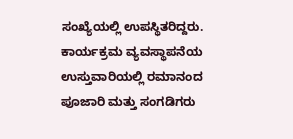ಸಂಖ್ಯೆಯಲ್ಲಿ ಉಪಸ್ಥಿತರಿದ್ದರು.
ಕಾರ್ಯಕ್ರಮ ವ್ಯವಸ್ಥಾಪನೆಯ ಉಸ್ತುವಾರಿಯಲ್ಲಿ ರಮಾನಂದ ಪೂಜಾರಿ ಮತ್ತು ಸಂಗಡಿಗರು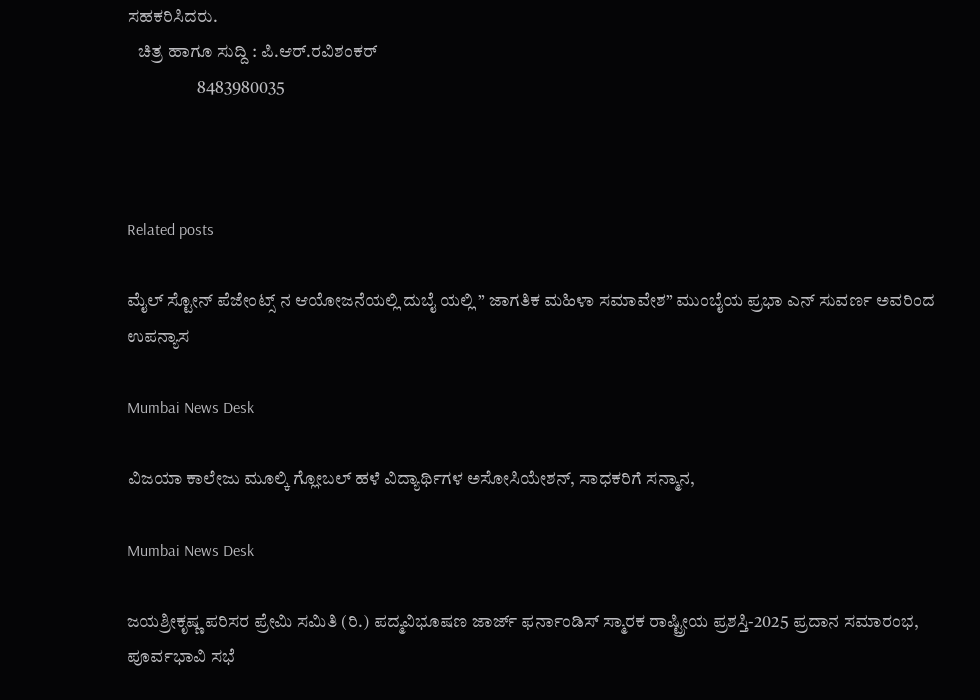ಸಹಕರಿಸಿದರು.
   ಚಿತ್ರ ಹಾಗೂ ಸುದ್ದಿ : ಪಿ.ಆರ್.ರವಿಶಂಕರ್
                    8483980035



Related posts

ಮೈಲ್ ಸ್ಟೋನ್ ಪೆಜೇಂಟ್ಸ್ ನ ಆಯೋಜನೆಯಲ್ಲಿ ದುಬೈ ಯಲ್ಲಿ ” ಜಾಗತಿಕ ಮಹಿಳಾ ಸಮಾವೇಶ” ಮುಂಬೈಯ ಪ್ರಭಾ ಎನ್ ಸುವರ್ಣ ಅವರಿಂದ ಉಪನ್ಯಾಸ

Mumbai News Desk

ವಿಜಯಾ ಕಾಲೇಜು ಮೂಲ್ಕಿ ಗ್ಲೋಬಲ್ ಹಳೆ ವಿದ್ಯಾರ್ಥಿಗಳ ಅಸೋಸಿಯೇಶನ್, ಸಾಧಕರಿಗೆ ಸನ್ಮಾನ,

Mumbai News Desk

ಜಯಶ್ರೀಕೃಷ್ಣ ಪರಿಸರ ಪ್ರೇಮಿ ಸಮಿತಿ (ರಿ.) ಪದ್ಮವಿಭೂಷಣ ಜಾರ್ಜ್ ಫರ್ನಾಂಡಿಸ್ ಸ್ಮಾರಕ ರಾಷ್ಟ್ರೀಯ ಪ್ರಶಸ್ತಿ-2025 ಪ್ರದಾನ ಸಮಾರಂಭ, ಪೂರ್ವಭಾವಿ ಸಭೆ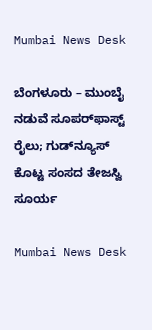Mumbai News Desk

ಬೆಂಗಳೂರು – ಮುಂಬೈ ನಡುವೆ ಸೂಪರ್‌ಫಾಸ್ಟ್‌ ರೈಲು; ಗುಡ್‌ನ್ಯೂಸ್‌ ಕೊಟ್ಟ ಸಂಸದ ತೇಜಸ್ವಿ ಸೂರ್ಯ

Mumbai News Desk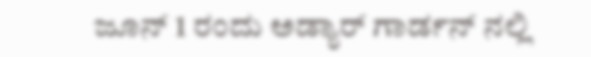ಜೂನ್ 1 ರಂದು ಅಡ್ಯಾರ್ ಗಾರ್ಡನ್ ನಲ್ಲಿ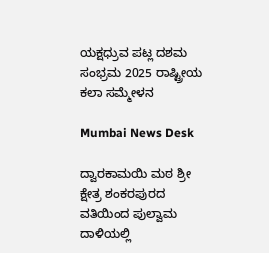ಯಕ್ಷಧ್ರುವ ಪಟ್ಲ ದಶಮ ಸಂಭ್ರಮ 2025 ರಾಷ್ಟ್ರೀಯ ಕಲಾ ಸಮ್ಮೇಳನ

Mumbai News Desk

ದ್ವಾರಕಾಮಯಿ ಮಠ ಶ್ರೀ ಕ್ಷೇತ್ರ ಶಂಕರಪುರದ ವತಿಯಿಂದ ಪುಲ್ವಾಮ ದಾಳಿಯಲ್ಲಿ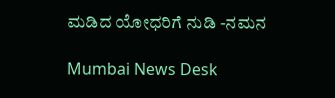ಮಡಿದ ಯೋಧರಿಗೆ ನುಡಿ -ನಮನ

Mumbai News Desk